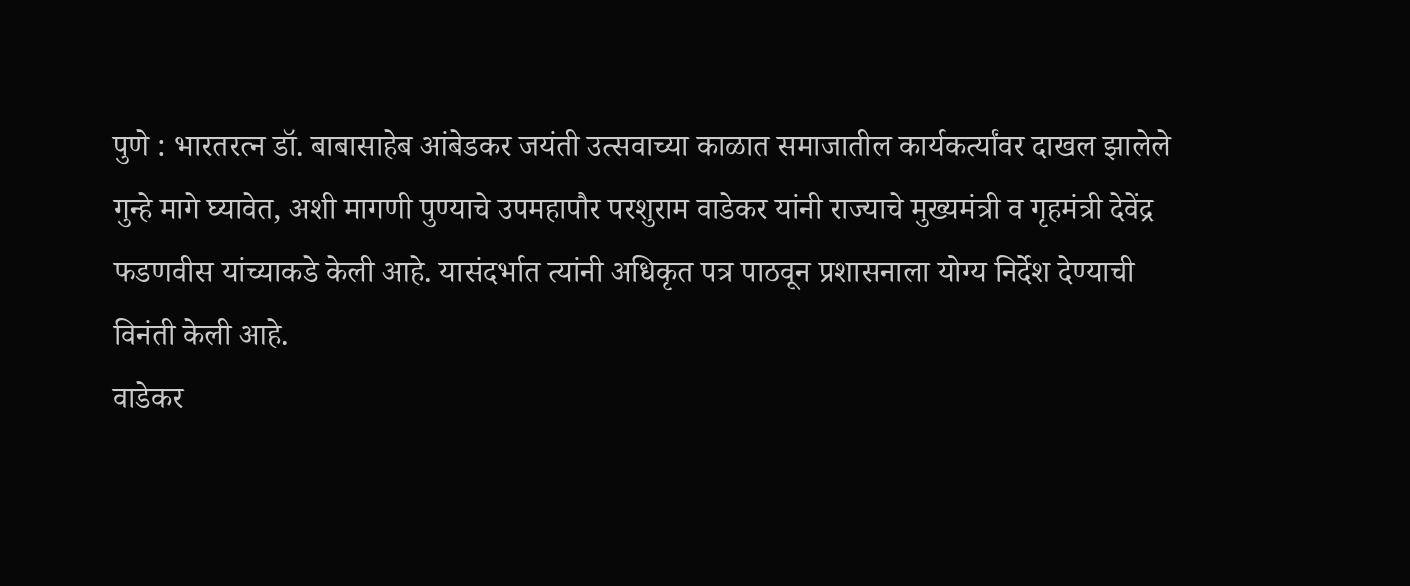पुणे : भारतरत्न डॉ. बाबासाहेब आंबेडकर जयंती उत्सवाच्या काळात समाजातील कार्यकर्त्यांवर दाखल झालेले गुन्हे मागे घ्यावेत, अशी मागणी पुण्याचे उपमहापौर परशुराम वाडेकर यांनी राज्याचे मुख्यमंत्री व गृहमंत्री देवेंद्र फडणवीस यांच्याकडे केली आहे. यासंदर्भात त्यांनी अधिकृत पत्र पाठवून प्रशासनाला योग्य निर्देश देण्याची विनंती केली आहे.
वाडेकर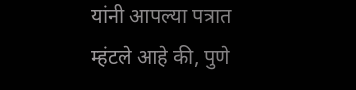यांनी आपल्या पत्रात म्हंटले आहे की, पुणे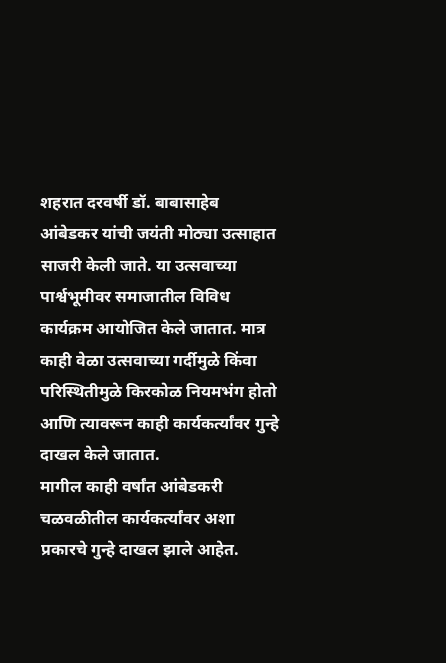शहरात दरवर्षी डॉ. बाबासाहेब आंबेडकर यांची जयंती मोठ्या उत्साहात साजरी केली जाते. या उत्सवाच्या पार्श्वभूमीवर समाजातील विविध कार्यक्रम आयोजित केले जातात. मात्र काही वेळा उत्सवाच्या गर्दीमुळे किंवा परिस्थितीमुळे किरकोळ नियमभंग होतो आणि त्यावरून काही कार्यकर्त्यांवर गुन्हे दाखल केले जातात.
मागील काही वर्षांत आंबेडकरी चळवळीतील कार्यकर्त्यांवर अशा प्रकारचे गुन्हे दाखल झाले आहेत.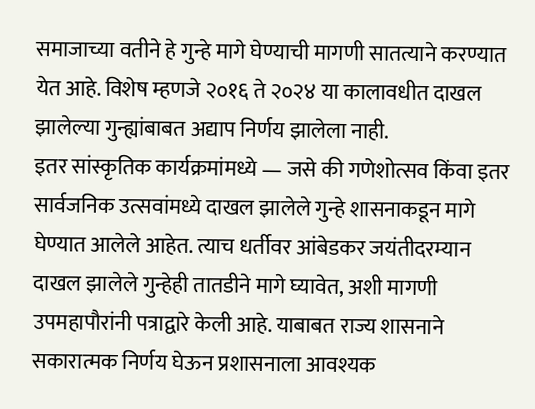समाजाच्या वतीने हे गुन्हे मागे घेण्याची मागणी सातत्याने करण्यात येत आहे. विशेष म्हणजे २०१६ ते २०२४ या कालावधीत दाखल झालेल्या गुन्ह्यांबाबत अद्याप निर्णय झालेला नाही.
इतर सांस्कृतिक कार्यक्रमांमध्ये — जसे की गणेशोत्सव किंवा इतर सार्वजनिक उत्सवांमध्ये दाखल झालेले गुन्हे शासनाकडून मागे घेण्यात आलेले आहेत. त्याच धर्तीवर आंबेडकर जयंतीदरम्यान दाखल झालेले गुन्हेही तातडीने मागे घ्यावेत, अशी मागणी उपमहापौरांनी पत्राद्वारे केली आहे. याबाबत राज्य शासनाने सकारात्मक निर्णय घेऊन प्रशासनाला आवश्यक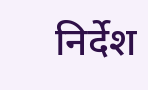निर्देश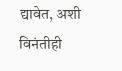द्यावेत, अशी विनंतीही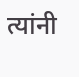त्यांनी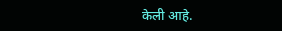केली आहे.